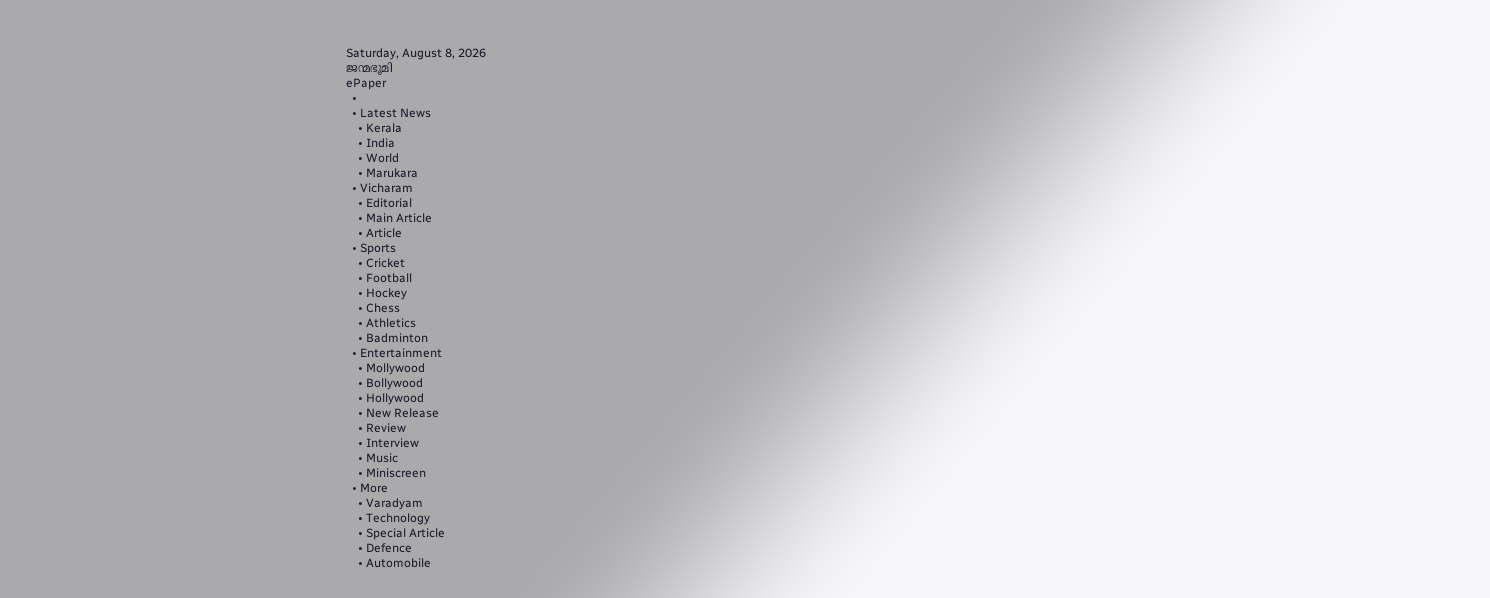Saturday, August 8, 2026
ജന്മഭൂമി
ePaper
  •
  • Latest News
    • Kerala
    • India
    • World
    • Marukara
  • Vicharam
    • Editorial
    • Main Article
    • Article
  • Sports
    • Cricket
    • Football
    • Hockey
    • Chess
    • Athletics
    • Badminton
  • Entertainment
    • Mollywood
    • Bollywood
    • Hollywood
    • New Release
    • Review
    • Interview
    • Music
    • Miniscreen
  • More
    • Varadyam
    • Technology
    • Special Article
    • Defence
    • Automobile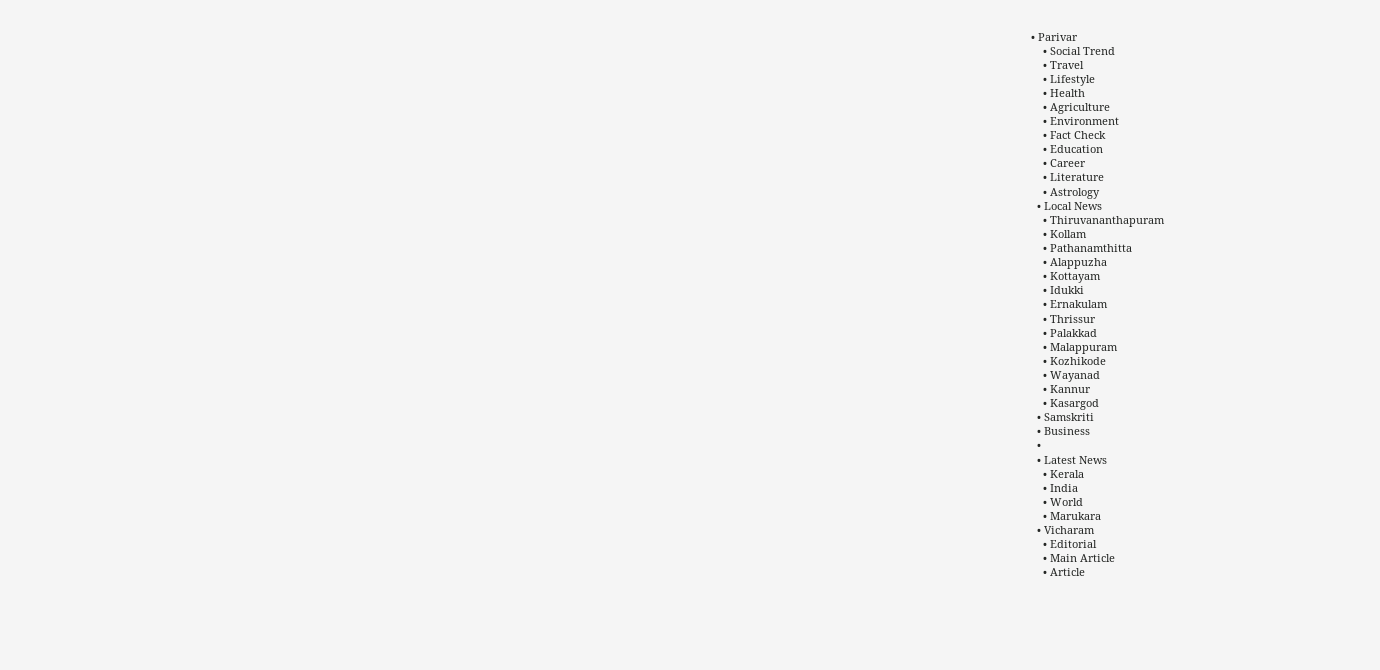• Parivar
    • Social Trend
    • Travel
    • Lifestyle
    • Health
    • Agriculture
    • Environment
    • Fact Check
    • Education
    • Career
    • Literature
    • Astrology
  • Local News
    • Thiruvananthapuram
    • Kollam
    • Pathanamthitta
    • Alappuzha
    • Kottayam
    • Idukki
    • Ernakulam
    • Thrissur
    • Palakkad
    • Malappuram
    • Kozhikode
    • Wayanad
    • Kannur
    • Kasargod
  • Samskriti
  • Business
  •
  • Latest News
    • Kerala
    • India
    • World
    • Marukara
  • Vicharam
    • Editorial
    • Main Article
    • Article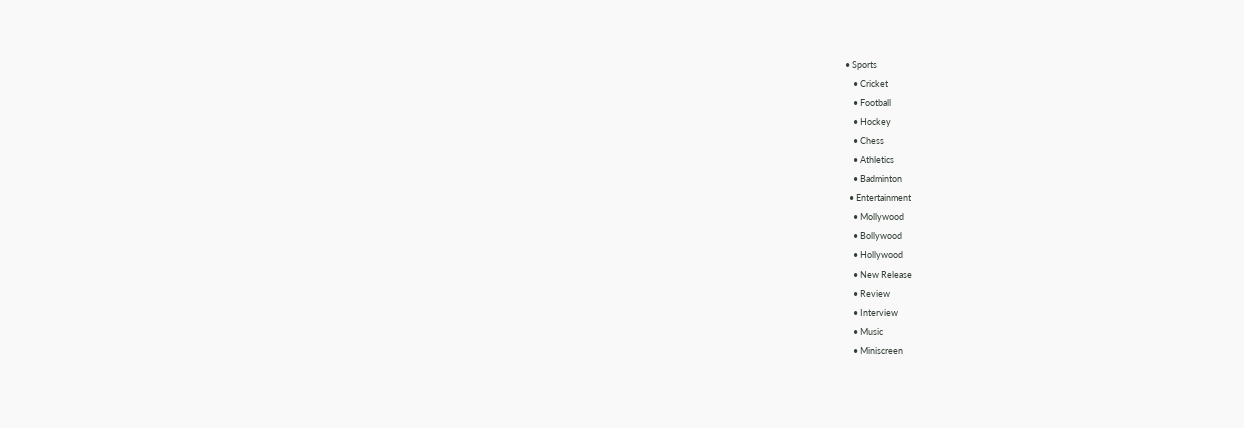• Sports
    • Cricket
    • Football
    • Hockey
    • Chess
    • Athletics
    • Badminton
  • Entertainment
    • Mollywood
    • Bollywood
    • Hollywood
    • New Release
    • Review
    • Interview
    • Music
    • Miniscreen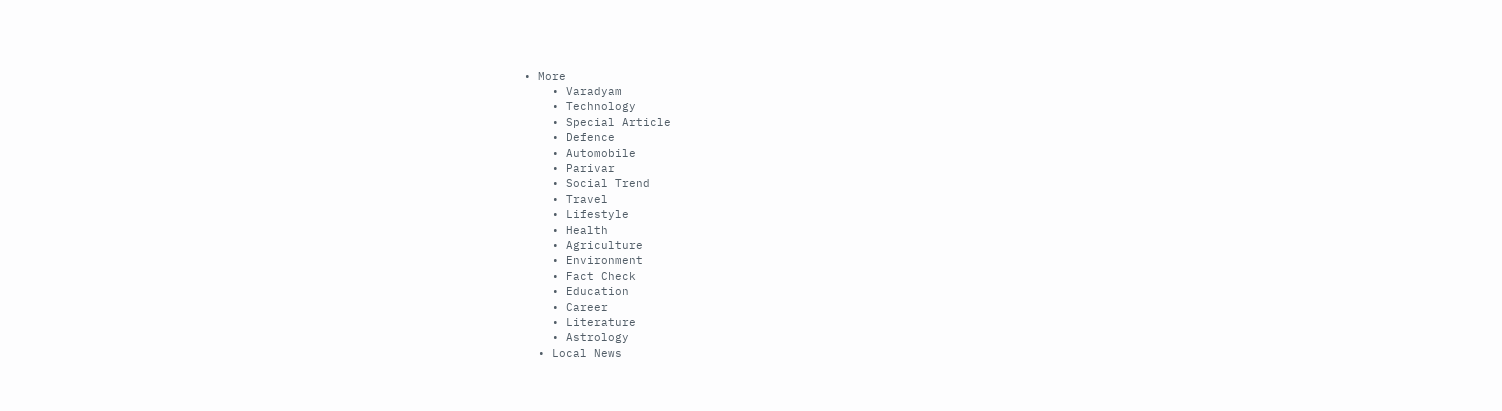• More
    • Varadyam
    • Technology
    • Special Article
    • Defence
    • Automobile
    • Parivar
    • Social Trend
    • Travel
    • Lifestyle
    • Health
    • Agriculture
    • Environment
    • Fact Check
    • Education
    • Career
    • Literature
    • Astrology
  • Local News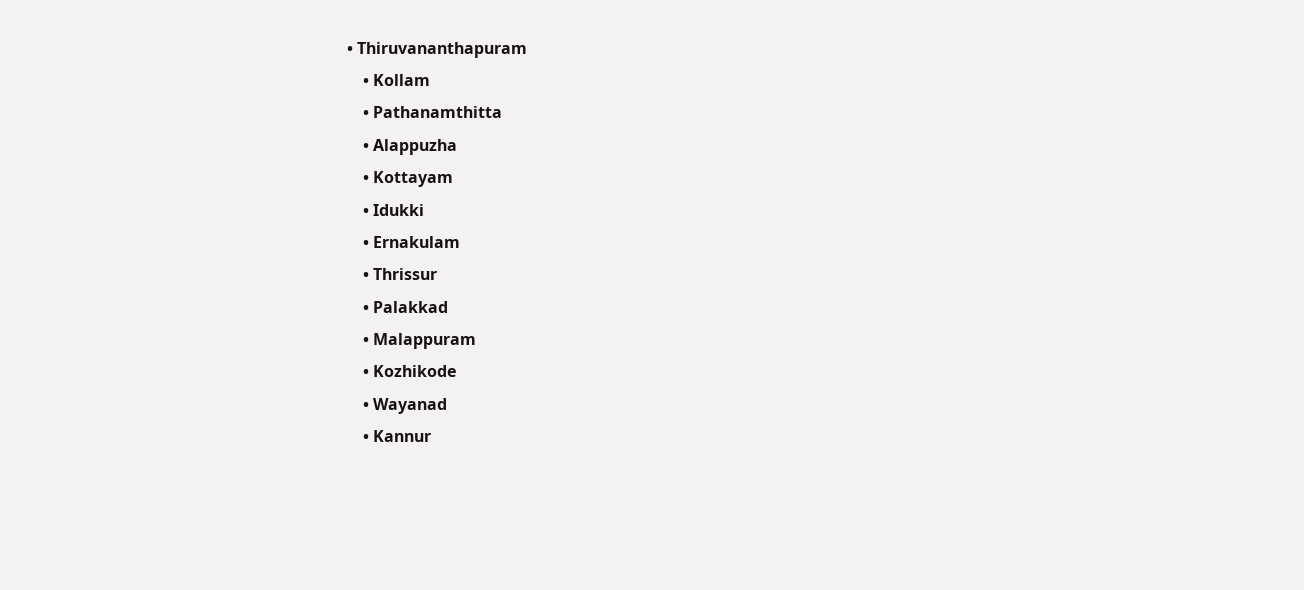• Thiruvananthapuram
    • Kollam
    • Pathanamthitta
    • Alappuzha
    • Kottayam
    • Idukki
    • Ernakulam
    • Thrissur
    • Palakkad
    • Malappuram
    • Kozhikode
    • Wayanad
    • Kannur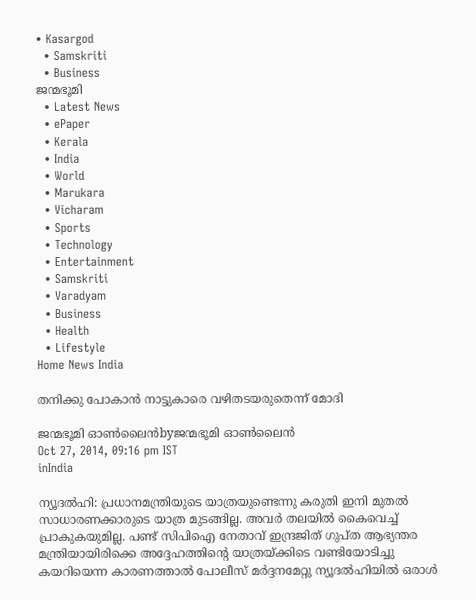• Kasargod
  • Samskriti
  • Business
ജന്മഭൂമി
  • Latest News
  • ePaper
  • Kerala
  • India
  • World
  • Marukara
  • Vicharam
  • Sports
  • Technology
  • Entertainment
  • Samskriti
  • Varadyam
  • Business
  • Health
  • Lifestyle
Home News India

തനിക്കു പോകാന്‍ നാട്ടുകാരെ വഴിതടയരുതെന്ന് മോദി

ജന്മഭൂമി ഓണ്‍ലൈന്‍byജന്മഭൂമി ഓണ്‍ലൈന്‍
Oct 27, 2014, 09:16 pm IST
inIndia

ന്യൂദല്‍ഹി: പ്രധാനമന്ത്രിയുടെ യാത്രയുണ്ടെന്നു കരുതി ഇനി മുതല്‍ സാധാരണക്കാരുടെ യാത്ര മുടങ്ങില്ല. അവര്‍ തലയില്‍ കൈവെച്ച് പ്രാകുകയുമില്ല. പണ്ട് സിപിഐ നേതാവ് ഇന്ദ്രജിത് ഗുപ്ത ആഭ്യന്തര മന്ത്രിയായിരിക്കെ അദ്ദേഹത്തിന്റെ യാത്രയ്‌ക്കിടെ വണ്ടിയോടിച്ചു കയറിയെന്ന കാരണത്താല്‍ പോലീസ് മര്‍ദ്ദനമേറ്റു ന്യൂദല്‍ഹിയില്‍ ഒരാള്‍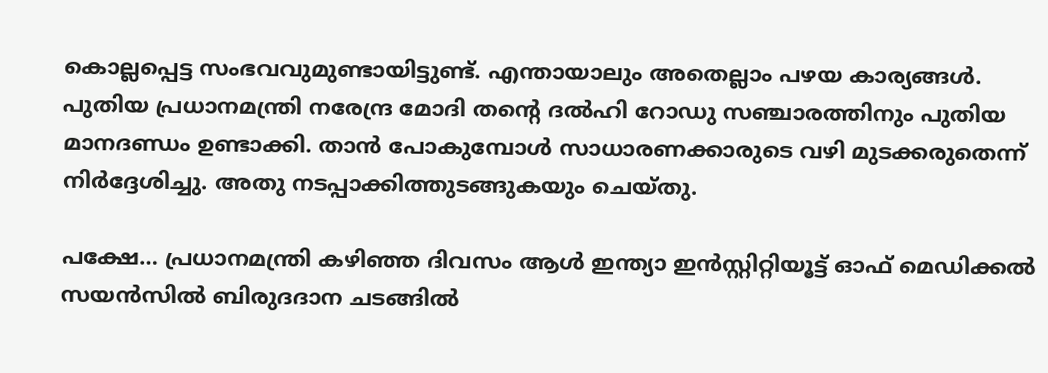കൊല്ലപ്പെട്ട സംഭവവുമുണ്ടായിട്ടുണ്ട്. എന്തായാലും അതെല്ലാം പഴയ കാര്യങ്ങള്‍. പുതിയ പ്രധാനമന്ത്രി നരേന്ദ്ര മോദി തന്റെ ദല്‍ഹി റോഡു സഞ്ചാരത്തിനും പുതിയ മാനദണ്ഡം ഉണ്ടാക്കി. താന്‍ പോകുമ്പോള്‍ സാധാരണക്കാരുടെ വഴി മുടക്കരുതെന്ന് നിര്‍ദ്ദേശിച്ചു. അതു നടപ്പാക്കിത്തുടങ്ങുകയും ചെയ്തു.

പക്ഷേ… പ്രധാനമന്ത്രി കഴിഞ്ഞ ദിവസം ആള്‍ ഇന്ത്യാ ഇന്‍സ്റ്റിറ്റിയൂട്ട് ഓഫ് മെഡിക്കല്‍ സയന്‍സില്‍ ബിരുദദാന ചടങ്ങില്‍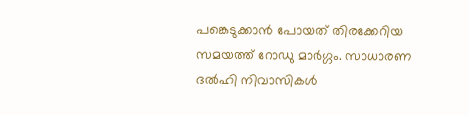പങ്കെടുക്കാന്‍ പോയത് തിരക്കേറിയ സമയത്ത് റോഡു മാര്‍ഗ്ഗം. സാധാരണ ദല്‍ഹി നിവാസികള്‍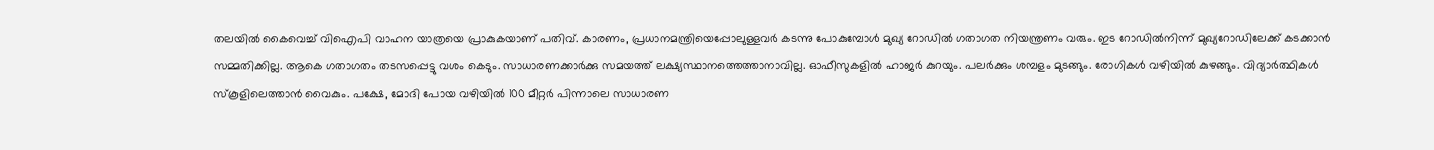തലയില്‍ കൈവെച്ച് വിഐപി വാഹന യാത്രയെ പ്രാകുകയാണ് പതിവ്. കാരണം, പ്രധാനമന്ത്രിയെപ്പോലുള്ളവര്‍ കടന്നു പോകുമ്പോള്‍ മുഖ്യ റോഡില്‍ ഗതാഗത നിയന്ത്രണം വരും. ഇട റോഡില്‍നിന്ന് മുഖ്യറോഡിലേക്ക് കടക്കാന്‍ സമ്മതിക്കില്ല. ആകെ ഗതാഗതം തടസപ്പെട്ടു വശം കെടും. സാധാരണക്കാര്‍ക്കു സമയത്ത് ലക്ഷ്യസ്ഥാനത്തെത്താനാവില്ല. ഓഫീസുകളില്‍ ഹാജര്‍ കുറയും. പലര്‍ക്കും ശമ്പളം മുടങ്ങും. രോഗികള്‍ വഴിയില്‍ കുഴങ്ങും. വിദ്യാര്‍ത്ഥികള്‍ സ്‌കൂളിലെത്താന്‍ വൈകും. പക്ഷേ, മോദി പോയ വഴിയില്‍ 100 മീറ്റര്‍ പിന്നാലെ സാധാരണ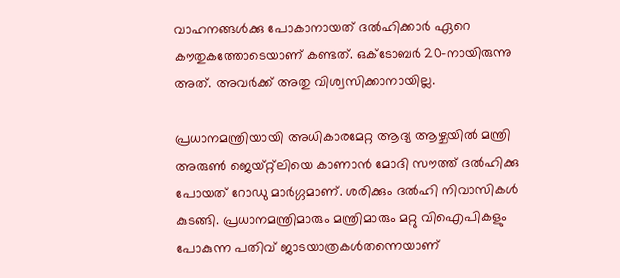വാഹനങ്ങള്‍ക്കു പോകാനായത് ദല്‍ഹിക്കാര്‍ ഏറെ കൗതുകത്തോടെയാണ് കണ്ടത്. ഒക്‌ടോബര്‍ 20-നായിരുന്നു അത്. അവര്‍ക്ക് അതു വിശ്വസിക്കാനായില്ല.

പ്രധാനമന്ത്രിയായി അധികാരമേറ്റ ആദ്യ ആഴ്ചയില്‍ മന്ത്രി അരുണ്‍ ജെയ്റ്റ്‌ലിയെ കാണാന്‍ മോദി സൗത്ത് ദല്‍ഹിക്കു പോയത് റോഡു മാര്‍ഗ്ഗമാണ്. ശരിക്കും ദല്‍ഹി നിവാസികള്‍ കുടങ്ങി. പ്രധാനമന്ത്രിമാരും മന്ത്രിമാരും മറ്റു വിഐപികളും പോകുന്ന പതിവ് ജാടയാത്രകള്‍തന്നെയാണ്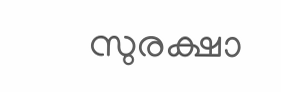സുരക്ഷാ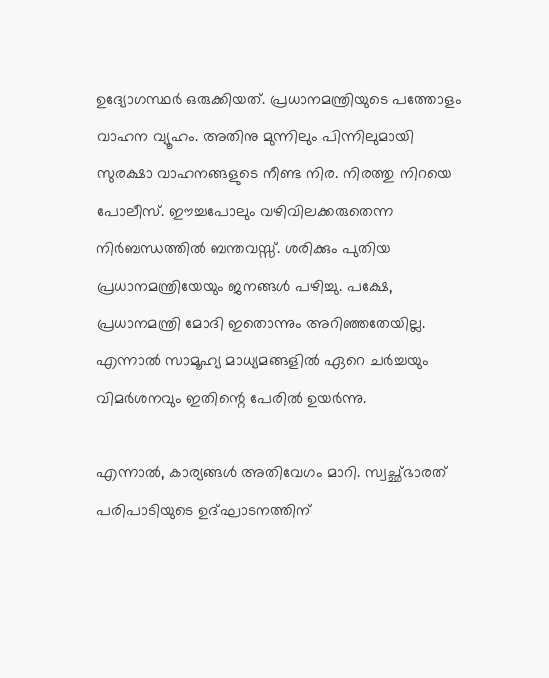ഉദ്യോഗസ്ഥര്‍ ഒരുക്കിയത്. പ്രധാനമന്ത്രിയുടെ പത്തോളം വാഹന വ്യൂഹം. അതിനു മുന്നിലും പിന്നിലുമായി സുരക്ഷാ വാഹനങ്ങളുടെ നീണ്ട നിര. നിരത്തു നിറയെ പോലീസ്. ഈച്ചപോലും വഴിവിലക്കരുതെന്ന നിര്‍ബന്ധത്തില്‍ ബന്തവസ്സ്. ശരിക്കും പുതിയ പ്രധാനമന്ത്രിയേയും ജനങ്ങള്‍ പഴിച്ചു. പക്ഷേ, പ്രധാനമന്ത്രി മോദി ഇതൊന്നും അറിഞ്ഞതേയില്ല. എന്നാല്‍ സാമൂഹ്യ മാധ്യമങ്ങളില്‍ ഏറെ ചര്‍ച്ചയും വിമര്‍ശനവും ഇതിന്റെ പേരില്‍ ഉയര്‍ന്നു.

എന്നാല്‍, കാര്യങ്ങള്‍ അതിവേഗം മാറി. സ്വച്ഛ്ഭാരത് പരിപാടിയുടെ ഉദ്ഘാടനത്തിന്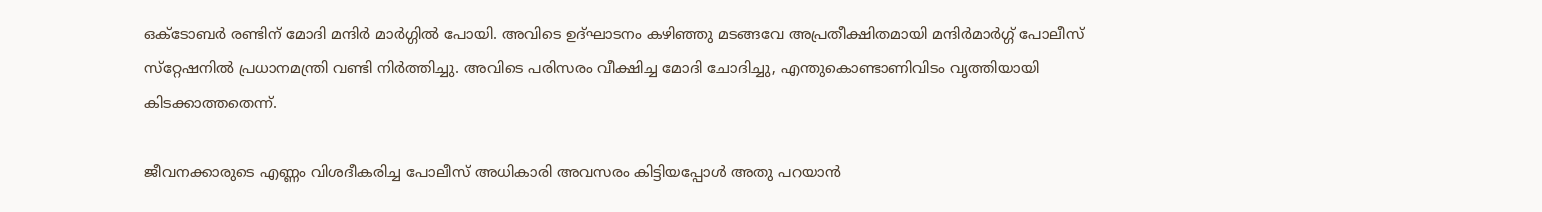ഒക്‌ടോബര്‍ രണ്ടിന് മോദി മന്ദിര്‍ മാര്‍ഗ്ഗില്‍ പോയി. അവിടെ ഉദ്ഘാടനം കഴിഞ്ഞു മടങ്ങവേ അപ്രതീക്ഷിതമായി മന്ദിര്‍മാര്‍ഗ്ഗ് പോലീസ് സ്‌റ്റേഷനില്‍ പ്രധാനമന്ത്രി വണ്ടി നിര്‍ത്തിച്ചു. അവിടെ പരിസരം വീക്ഷിച്ച മോദി ചോദിച്ചു, എന്തുകൊണ്ടാണിവിടം വൃത്തിയായി കിടക്കാത്തതെന്ന്.

ജീവനക്കാരുടെ എണ്ണം വിശദീകരിച്ച പോലീസ് അധികാരി അവസരം കിട്ടിയപ്പോള്‍ അതു പറയാന്‍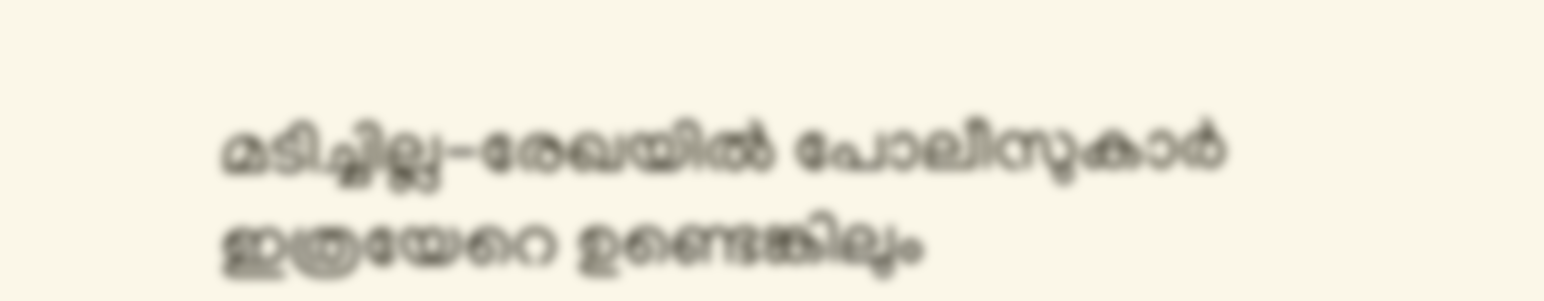മടിച്ചില്ല-രേഖയില്‍ പോലീസുകാര്‍ ഇത്രയേറെ ഉണ്ടെങ്കിലും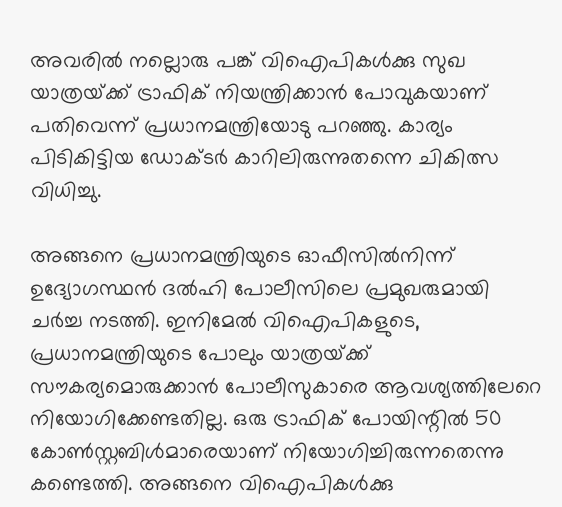അവരില്‍ നല്ലൊരു പങ്ക് വിഐപികള്‍ക്കു സുഖ യാത്രയ്‌ക്ക് ട്രാഫിക് നിയന്ത്രിക്കാന്‍ പോവുകയാണ് പതിവെന്ന് പ്രധാനമന്ത്രിയോടു പറഞ്ഞു. കാര്യം പിടികിട്ടിയ ഡോക്ടര്‍ കാറിലിരുന്നുതന്നെ ചികിത്സ വിധിച്ചു.

അങ്ങനെ പ്രധാനമന്ത്രിയുടെ ഓഫീസില്‍നിന്ന് ഉദ്യോഗസ്ഥന്‍ ദല്‍ഹി പോലീസിലെ പ്രമുഖരുമായി ചര്‍ച്ച നടത്തി. ഇനിമേല്‍ വിഐപികളുടെ, പ്രധാനമന്ത്രിയുടെ പോലും യാത്രയ്‌ക്ക് സൗകര്യമൊരുക്കാന്‍ പോലീസുകാരെ ആവശ്യത്തിലേറെ നിയോഗിക്കേണ്ടതില്ല. ഒരു ട്രാഫിക് പോയിന്റില്‍ 50 കോണ്‍സ്റ്റബിള്‍മാരെയാണ് നിയോഗിച്ചിരുന്നതെന്നു കണ്ടെത്തി. അങ്ങനെ വിഐപികള്‍ക്കു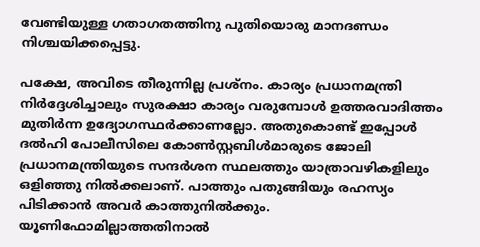വേണ്ടിയുള്ള ഗതാഗതത്തിനു പുതിയൊരു മാനദണ്ഡം നിശ്ചയിക്കപ്പെട്ടു.

പക്ഷേ, അവിടെ തീരുന്നില്ല പ്രശ്‌നം. കാര്യം പ്രധാനമന്ത്രി നിര്‍ദ്ദേശിച്ചാലും സുരക്ഷാ കാര്യം വരുമ്പോള്‍ ഉത്തരവാദിത്തം മുതിര്‍ന്ന ഉദ്യോഗസ്ഥര്‍ക്കാണല്ലോ. അതുകൊണ്ട് ഇപ്പോള്‍ ദല്‍ഹി പോലീസിലെ കോണ്‍സ്റ്റബിള്‍മാരുടെ ജോലി പ്രധാനമന്ത്രിയുടെ സന്ദര്‍ശന സ്ഥലത്തും യാത്രാവഴികളിലും ഒളിഞ്ഞു നില്‍ക്കലാണ്. പാത്തും പതുങ്ങിയും രഹസ്യം പിടിക്കാന്‍ അവര്‍ കാത്തുനില്‍ക്കും. യൂണിഫോമില്ലാത്തതിനാല്‍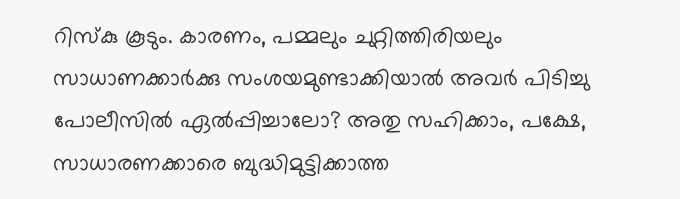റിസ്‌കു കൂടും. കാരണം, പമ്മലും ചുറ്റിത്തിരിയലും സാധാണക്കാര്‍ക്കു സംശയമുണ്ടാക്കിയാല്‍ അവര്‍ പിടിച്ചു പോലീസില്‍ ഏല്‍പ്പിച്ചാലോ? അതു സഹിക്കാം, പക്ഷേ, സാധാരണക്കാരെ ബുദ്ധിമുട്ടിക്കാത്ത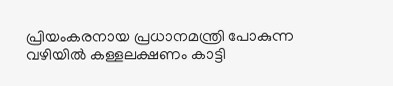പ്രിയംകരനായ പ്രധാനമന്ത്രി പോകുന്ന വഴിയില്‍ കള്ളലക്ഷണം കാട്ടി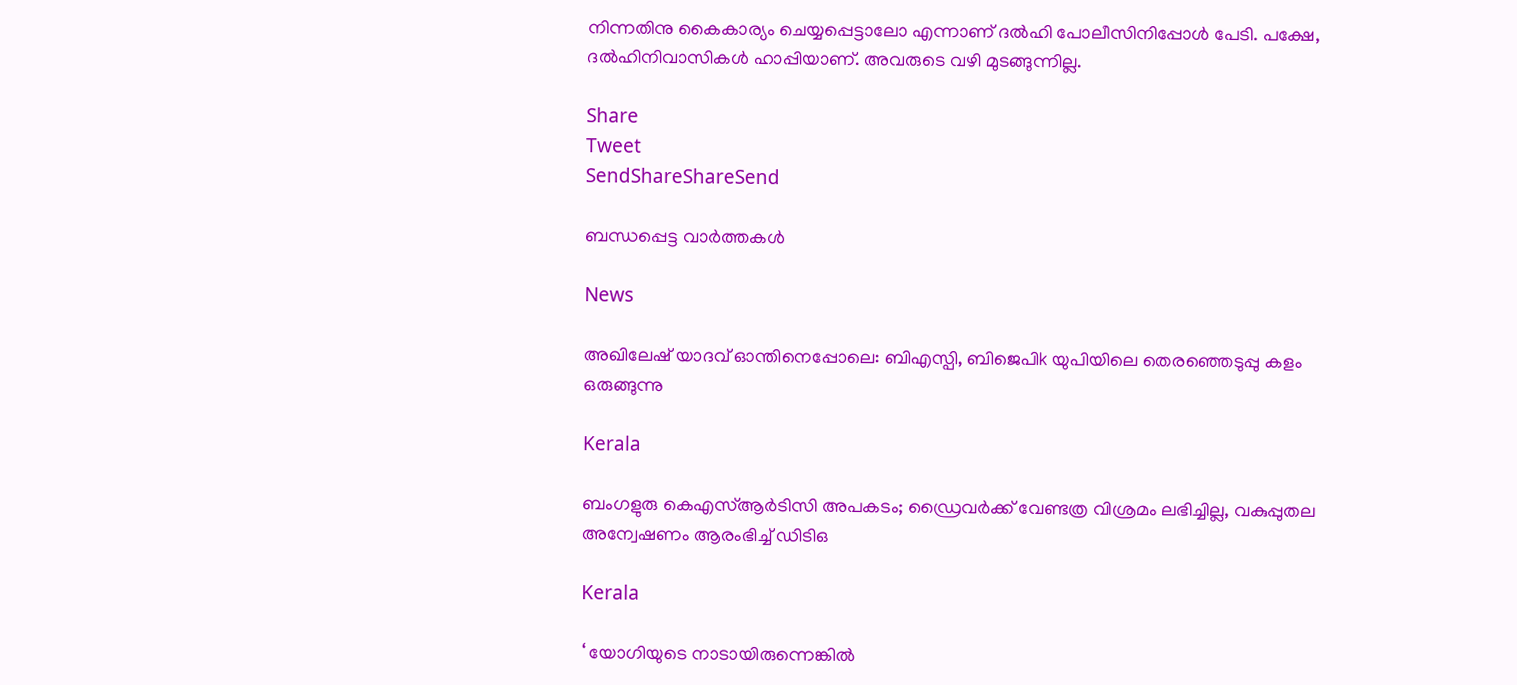നിന്നതിനു കൈകാര്യം ചെയ്യപ്പെട്ടാലോ എന്നാണ് ദല്‍ഹി പോലീസിനിപ്പോള്‍ പേടി. പക്ഷേ, ദല്‍ഹിനിവാസികള്‍ ഹാപ്പിയാണ്. അവരുടെ വഴി മുടങ്ങുന്നില്ല.

Share
Tweet
SendShareShareSend

ബന്ധപ്പെട്ട വാര്‍ത്തകള്‍

News

അഖിലേഷ് യാദവ് ഓന്തിനെപ്പോലെ: ബിഎസ്പി, ബിജെപിk യുപിയിലെ തെരഞ്ഞെടുപ്പു കളം ഒരുങ്ങുന്നു

Kerala

ബംഗളുരു കെഎസ്ആർടിസി അപകടം; ഡ്രൈവർക്ക് വേണ്ടത്ര വിശ്രമം ലഭിച്ചില്ല, വകുപ്പുതല അന്വേഷണം ആരംഭിച്ച് ഡിടിഒ

Kerala

‘ യോഗിയുടെ നാടായിരുന്നെങ്കിൽ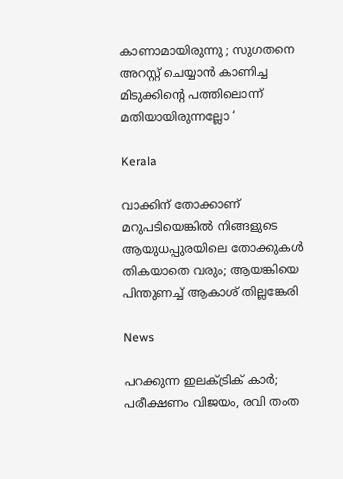കാണാമായിരുന്നു ; സുഗതനെ അറസ്റ്റ് ചെയ്യാൻ കാണിച്ച മിടുക്കിന്റെ പത്തിലൊന്ന് മതിയായിരുന്നല്ലോ ‘

Kerala

വാക്കിന് തോക്കാണ് മറുപടിയെങ്കിൽ നിങ്ങളുടെ ആയുധപ്പുരയിലെ തോക്കുകൾ തികയാതെ വരും; ആയങ്കിയെ പിന്തുണച്ച് ആകാശ് തില്ലങ്കേരി

News

പറക്കുന്ന ഇലക്ട്രിക് കാർ; പരീക്ഷണം വിജയം, രവി തംത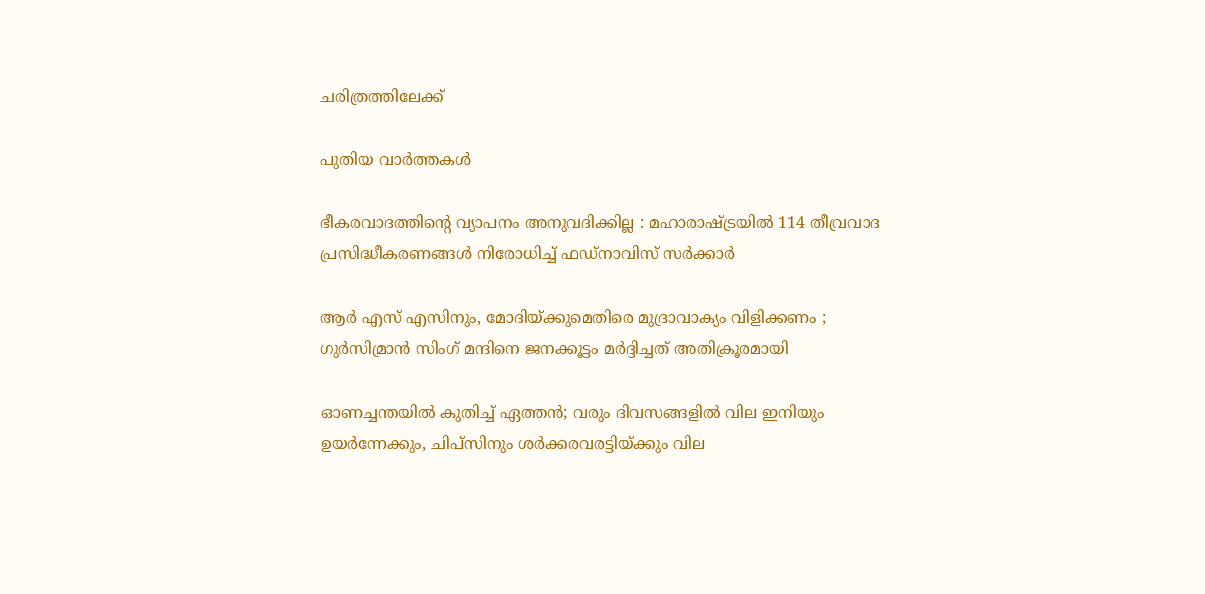ചരിത്രത്തിലേക്ക്

പുതിയ വാര്‍ത്തകള്‍

ഭീകരവാദത്തിന്റെ വ്യാപനം അനുവദിക്കില്ല : മഹാരാഷ്‌ട്രയിൽ 114 തീവ്രവാദ പ്രസിദ്ധീകരണങ്ങൾ നിരോധിച്ച് ഫഡ്‌നാവിസ് സർക്കാർ

ആർ എസ് എസിനും, മോദിയ്‌ക്കുമെതിരെ മുദ്രാവാക്യം വിളിക്കണം ; ഗുർസിമ്രാൻ സിംഗ് മന്ദിനെ ജനക്കൂട്ടം മർദ്ദിച്ചത് അതിക്രൂരമായി

ഓണച്ചന്തയില്‍ കുതിച്ച് ഏത്തന്‍; വരും ദിവസങ്ങളില്‍ വില ഇനിയും ഉയര്‍ന്നേക്കും, ചിപ്സിനും ശര്‍ക്കരവരട്ടിയ്‌ക്കും വില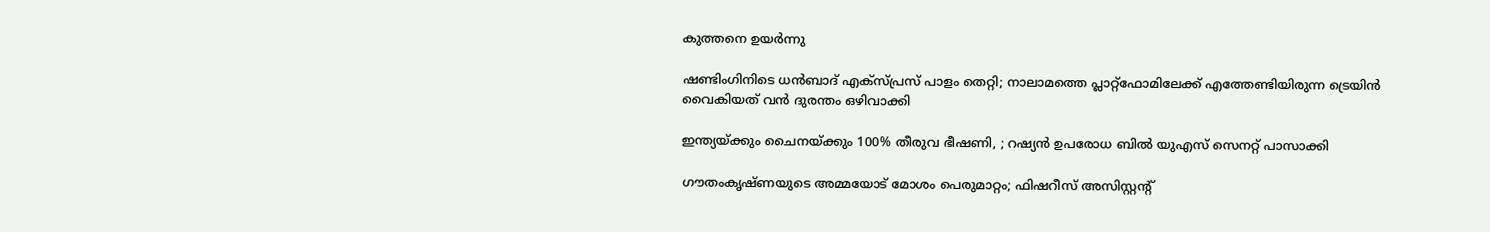കുത്തനെ ഉയർന്നു

ഷണ്ടിംഗിനിടെ ധൻബാദ് എക്‌സ്പ്രസ് പാളം തെറ്റി; നാലാമത്തെ പ്ലാറ്റ്ഫോമിലേക്ക് എത്തേണ്ടിയിരുന്ന ട്രെയിൻ വൈകിയത് വൻ ദുരന്തം ഒഴിവാക്കി

ഇന്ത്യയ്‌ക്കും ചൈനയ്‌ക്കും 100% തീരുവ ഭീഷണി, ; റഷ്യൻ ഉപരോധ ബിൽ യുഎസ് സെനറ്റ് പാസാക്കി

ഗൗതംകൃഷ്ണയുടെ അമ്മയോട് മോശം പെരുമാറ്റം; ഫിഷറീസ് അസിസ്റ്റൻ്റ്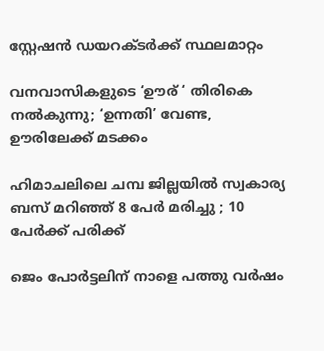സ്റ്റേഷൻ ഡയറക്ടർക്ക് സ്ഥലമാറ്റം

വനവാസികളുടെ ‘ഊര് ‘ തിരികെ നല്‍കുന്നു; ‘ഉന്നതി’ വേണ്ട, ഊരിലേക്ക് മടക്കം

ഹിമാചലിലെ ചമ്പ ജില്ലയിൽ സ്വകാര്യ ബസ് മറിഞ്ഞ് 8 പേർ മരിച്ചു ; 10 പേർക്ക് പരിക്ക്

ജെം പോര്‍ട്ടലിന് നാളെ പത്തു വര്‍ഷം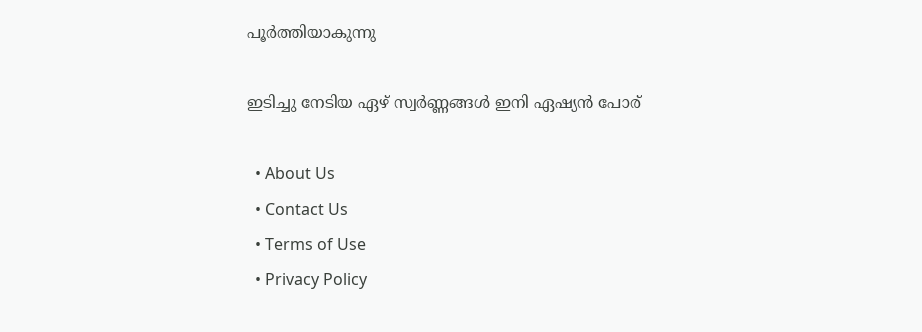പൂര്‍ത്തിയാകുന്നു

ഇടിച്ചു നേടിയ ഏഴ് സ്വര്‍ണ്ണങ്ങള്‍ ഇനി ഏഷ്യന്‍ പോര്

  • About Us
  • Contact Us
  • Terms of Use
  • Privacy Policy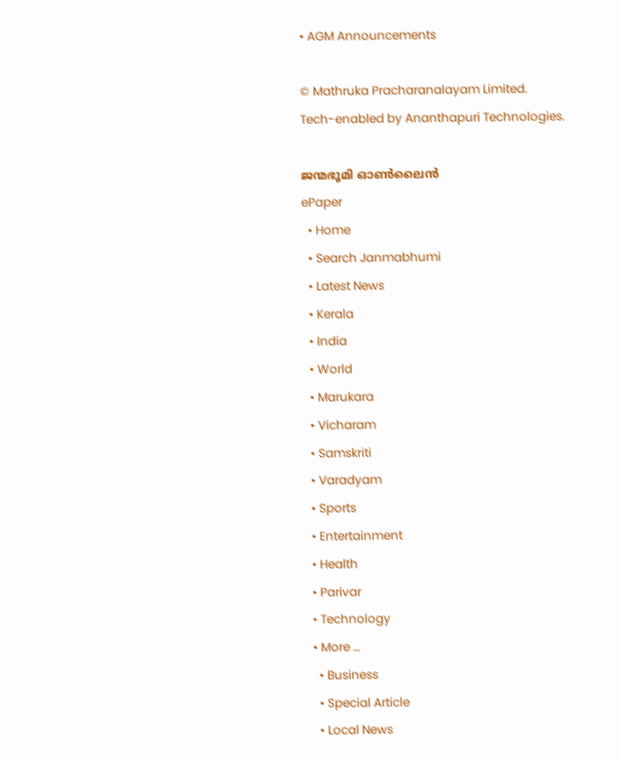• AGM Announcements

© Mathruka Pracharanalayam Limited.
Tech-enabled by Ananthapuri Technologies.

ജന്മഭൂമി ഓണ്‍ലൈന്‍
ePaper
  • Home
  • Search Janmabhumi
  • Latest News
  • Kerala
  • India
  • World
  • Marukara
  • Vicharam
  • Samskriti
  • Varadyam
  • Sports
  • Entertainment
  • Health
  • Parivar
  • Technology
  • More …
    • Business
    • Special Article
    • Local News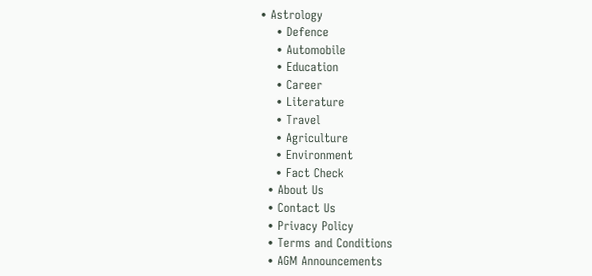• Astrology
    • Defence
    • Automobile
    • Education
    • Career
    • Literature
    • Travel
    • Agriculture
    • Environment
    • Fact Check
  • About Us
  • Contact Us
  • Privacy Policy
  • Terms and Conditions
  • AGM Announcements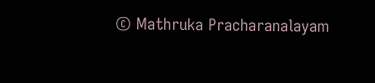© Mathruka Pracharanalayam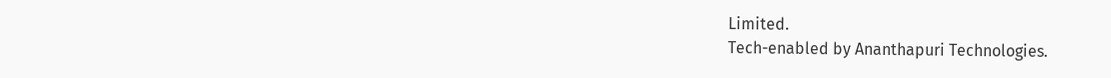Limited.
Tech-enabled by Ananthapuri Technologies.